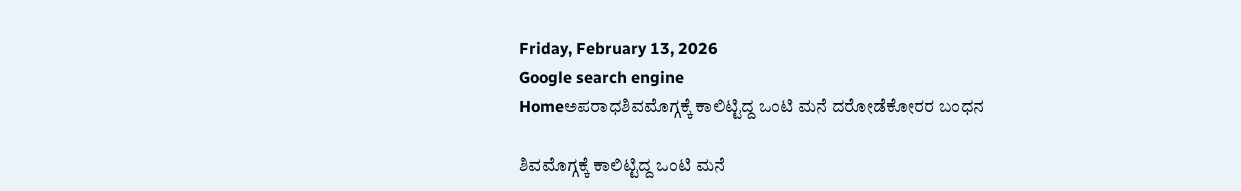Friday, February 13, 2026
Google search engine
Homeಅಪರಾಧಶಿವಮೊಗ್ಗಕ್ಕೆ ಕಾಲಿಟ್ಟಿದ್ದ ಒಂಟಿ ಮನೆ ದರೋಡೆಕೋರರ ಬಂಧನ

ಶಿವಮೊಗ್ಗಕ್ಕೆ ಕಾಲಿಟ್ಟಿದ್ದ ಒಂಟಿ ಮನೆ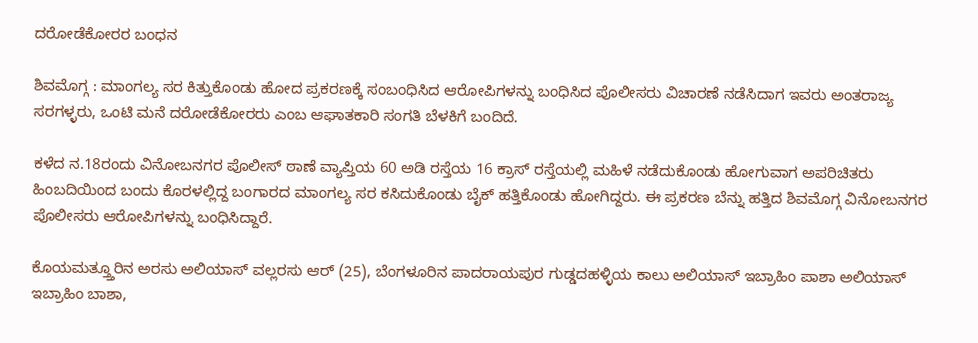ದರೋಡೆಕೋರರ ಬಂಧನ

ಶಿವಮೊಗ್ಗ : ಮಾಂಗಲ್ಯ ಸರ ಕಿತ್ತುಕೊಂಡು ಹೋದ ಪ್ರಕರಣಕ್ಕೆ ಸಂಬಂಧಿಸಿದ ಆರೋಪಿಗಳನ್ನು ಬಂಧಿಸಿದ ಪೊಲೀಸರು ವಿಚಾರಣೆ ನಡೆಸಿದಾಗ ಇವರು ಅಂತರಾಜ್ಯ ಸರಗಳ್ಳರು, ಒಂಟಿ ಮನೆ ದರೋಡೆಕೋರರು ಎಂಬ ಆಘಾತಕಾರಿ ಸಂಗತಿ ಬೆಳಕಿಗೆ ಬಂದಿದೆ.

ಕಳೆದ ನ.18ರಂದು ವಿನೋಬನಗರ ಪೊಲೀಸ್ ಠಾಣೆ ವ್ಯಾಪ್ತಿಯ 60 ಅಡಿ ರಸ್ತೆಯ 16 ಕ್ರಾಸ್ ರಸ್ತೆಯಲ್ಲಿ ಮಹಿಳೆ ನಡೆದುಕೊಂಡು ಹೋಗುವಾಗ ಅಪರಿಚಿತರು ಹಿಂಬದಿಯಿಂದ ಬಂದು ಕೊರಳಲ್ಲಿದ್ದ ಬಂಗಾರದ ಮಾಂಗಲ್ಯ ಸರ ಕಸಿದುಕೊಂಡು ಬೈಕ್ ಹತ್ತಿಕೊಂಡು ಹೋಗಿದ್ದರು. ಈ ಪ್ರಕರಣ ಬೆನ್ನು ಹತ್ತಿದ ಶಿವಮೊಗ್ಗ ವಿನೋಬನಗರ ಪೊಲೀಸರು ಆರೋಪಿಗಳನ್ನು ಬಂಧಿಸಿದ್ದಾರೆ.

ಕೊಯಮತ್ತ್ತೂರಿನ ಅರಸು ಅಲಿಯಾಸ್ ವಲ್ಲರಸು ಆರ್ (25), ಬೆಂಗಳೂರಿನ ಪಾದರಾಯಪುರ ಗುಡ್ಡದಹಳ್ಳಿಯ ಕಾಲು ಅಲಿಯಾಸ್ ಇಬ್ರಾಹಿಂ ಪಾಶಾ ಅಲಿಯಾಸ್ ಇಬ್ರಾಹಿಂ ಬಾಶಾ,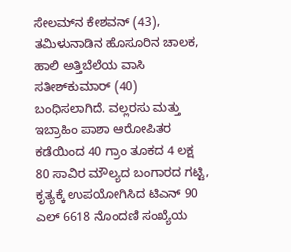ಸೇಲಮ್‌ನ ಕೇಶವನ್ (43), ತಮಿಳುನಾಡಿನ ಹೊಸೂರಿನ ಚಾಲಕ, ಹಾಲಿ ಅತ್ತಿಬೆಲೆಯ ವಾಸಿ ಸತೀಶ್‌ಕುಮಾರ್ (40) ಬಂಧಿಸಲಾಗಿದೆ. ವಲ್ಲರಸು ಮತ್ತು ಇಬ್ರಾಹಿಂ ಪಾಶಾ ಆರೋಪಿತರ ಕಡೆಯಿಂದ 40 ಗ್ರಾಂ ತೂಕದ 4 ಲಕ್ಷ 80 ಸಾವಿರ ಮೌಲ್ಯದ ಬಂಗಾರದ ಗಟ್ಟಿ, ಕೃತ್ಯಕ್ಕೆ ಉಪಯೋಗಿಸಿದ ಟಿಎನ್ 90 ಎಲ್ 6618 ನೊಂದಣಿ ಸಂಖ್ಯೆಯ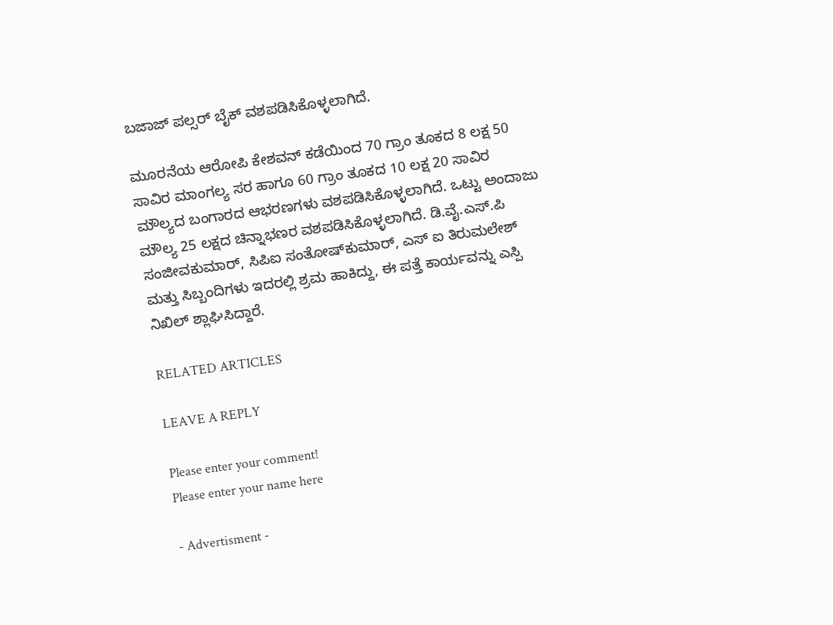ಬಜಾಜ್ ಪಲ್ಸರ್ ಬೈಕ್ ವಶಪಡಿಸಿಕೊಳ್ಳಲಾಗಿದೆ.

ಮೂರನೆಯ ಆರೋಪಿ ಕೇಶವನ್ ಕಡೆಯಿಂದ 70 ಗ್ರಾಂ ತೂಕದ 8 ಲಕ್ಷ 50 ಸಾವಿರ ಮಾಂಗಲ್ಯ ಸರ ಹಾಗೂ 60 ಗ್ರಾಂ ತೂಕದ 10 ಲಕ್ಷ 20 ಸಾವಿರ ಮೌಲ್ಯದ ಬಂಗಾರದ ಆಭರಣಗಳು ವಶಪಡಿಸಿಕೊಳ್ಳಲಾಗಿದೆ. ಒಟ್ಟು ಅಂದಾಜು ಮೌಲ್ಯ 25 ಲಕ್ಷದ ಚಿನ್ನಾಭಣರ ವಶಪಡಿಸಿಕೊಳ್ಳಲಾಗಿದೆ. ಡಿ.ವೈ.ಎಸ್.ಪಿ ಸಂಜೀವಕುಮಾರ್, ಸಿಪಿಐ ಸಂತೋಷ್‌ಕುಮಾರ್, ಎಸ್ ಐ ತಿರುಮಲೇಶ್ ಮತ್ತು ಸಿಬ್ಬಂದಿಗಳು ಇದರಲ್ಲಿ ಶ್ರಮ ಹಾಕಿದ್ದು, ಈ ಪತ್ತೆ ಕಾರ್ಯವನ್ನು ಎಸ್ಪಿ ನಿಖಿಲ್ ಶ್ಲಾಘಿಸಿದ್ದಾರೆ.

RELATED ARTICLES

LEAVE A REPLY

Please enter your comment!
Please enter your name here

- Advertisment -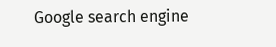Google search engine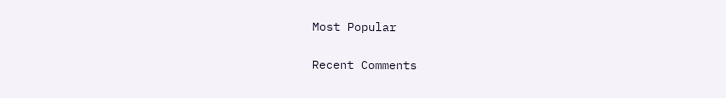Most Popular

Recent Comments